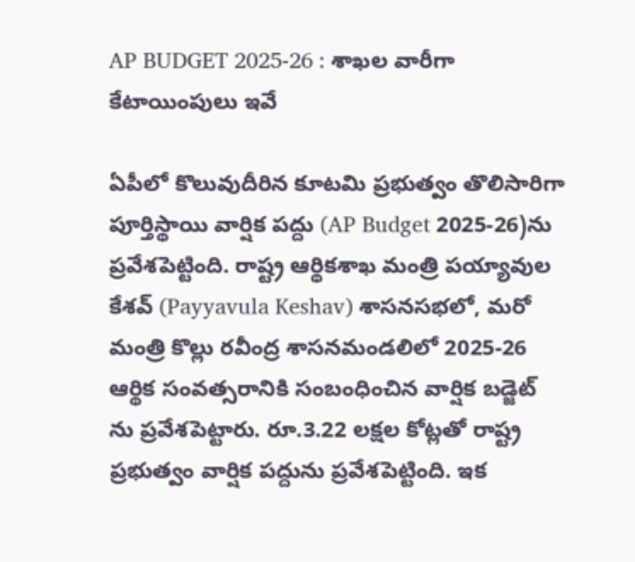AP BUDGET 2025-26 : శాఖల వారీగా కేటాయింపులు ఇవే

ఏపీలో కొలువుదీరిన కూటమి ప్రభుత్వం తొలిసారిగా పూర్తిస్థాయి వార్షిక పద్దు (AP Budget 2025-26)ను ప్రవేశపెట్టింది. రాష్ట్ర ఆర్థికశాఖ మంత్రి పయ్యావుల కేశవ్ (Payyavula Keshav) శాసనసభలో, మరో మంత్రి కొల్లు రవీంద్ర శాసనమండలిలో 2025-26 ఆర్థిక సంవత్సరానికి సంబంధించిన వార్షిక బడ్జెట్ ను ప్రవేశపెట్టారు. రూ.3.22 లక్షల కోట్లతో రాష్ట్ర ప్రభుత్వం వార్షిక పద్దును ప్రవేశపెట్టింది. ఇక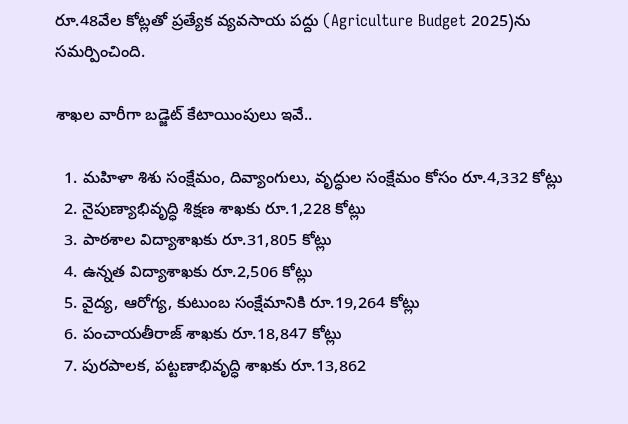రూ.48వేల కోట్లతో ప్రత్యేక వ్యవసాయ పద్దు (Agriculture Budget 2025)ను సమర్పించింది.

శాఖల వారీగా బడ్జెట్ కేటాయింపులు ఇవే..

  1. మహిళా శిశు సంక్షేమం, దివ్యాంగులు, వృద్ధుల సంక్షేమం కోసం రూ.4,332 కోట్లు
  2. నైపుణ్యాభివృద్ధి శిక్షణ శాఖకు రూ.1,228 కోట్లు
  3. పాఠశాల విద్యాశాఖకు రూ.31,805 కోట్లు
  4. ఉన్నత విద్యాశాఖకు రూ.2,506 కోట్లు
  5. వైద్య, ఆరోగ్య, కుటుంబ సంక్షేమానికి రూ.19,264 కోట్లు
  6. పంచాయతీరాజ్‌ శాఖకు రూ.18,847 కోట్లు
  7. పురపాలక, పట్టణాభివృద్ధి శాఖకు రూ.13,862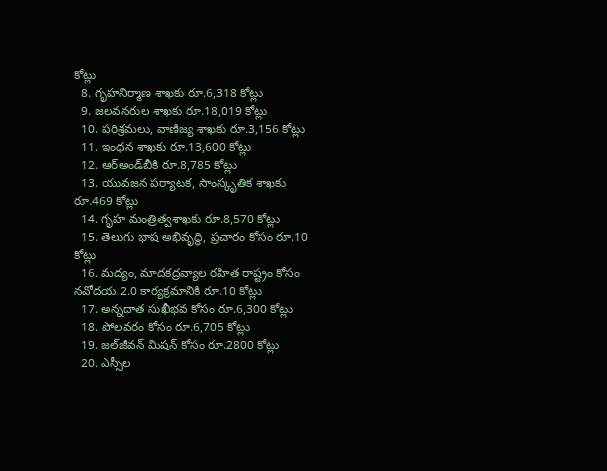కోట్లు
  8. గృహనిర్మాణ శాఖకు రూ.6,318 కోట్లు
  9. జలవనరుల శాఖకు రూ.18,019 కోట్లు
  10. పరిశ్రమలు, వాణిజ్య శాఖకు రూ.3,156 కోట్లు
  11. ఇంధన శాఖకు రూ.13,600 కోట్లు
  12. ఆర్‌అండ్‌బీకి రూ.8,785 కోట్లు
  13. యువజన పర్యాటక, సాంస్కృతిక శాఖకు రూ.469 కోట్లు
  14. గృహ మంత్రిత్వశాఖకు రూ.8,570 కోట్లు
  15. తెలుగు భాష అభివృద్ధి, ప్రచారం కోసం రూ.10 కోట్లు
  16. మద్యం, మాదకద్రవ్యాల రహిత రాష్ట్రం కోసం నవోదయ 2.0 కార్యక్రమానికి రూ.10 కోట్లు
  17. అన్నదాత సుఖీభవ కోసం రూ.6,300 కోట్లు
  18. పోలవరం కోసం రూ.6,705 కోట్లు
  19. జల్‌జీవన్‌ మిషన్‌ కోసం రూ.2800 కోట్లు
  20. ఎస్సీల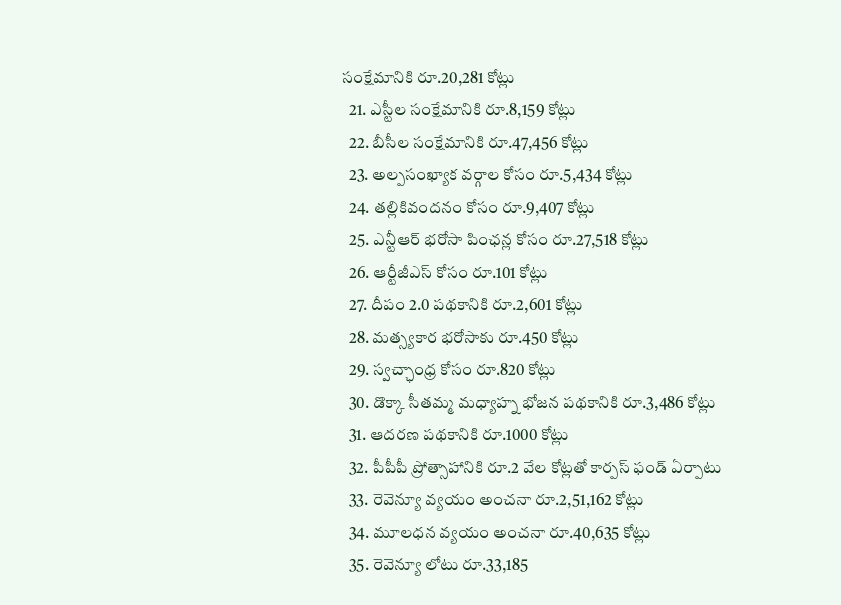సంక్షేమానికి రూ.20,281 కోట్లు
  21. ఎస్టీల సంక్షేమానికి రూ.8,159 కోట్లు
  22. బీసీల సంక్షేమానికి రూ.47,456 కోట్లు
  23. అల్పసంఖ్యాక వర్గాల కోసం రూ.5,434 కోట్లు
  24. తల్లికివందనం కోసం రూ.9,407 కోట్లు
  25. ఎన్టీఆర్‌ భరోసా పింఛన్ల కోసం రూ.27,518 కోట్లు
  26. ఆర్టీజీఎస్‌ కోసం రూ.101 కోట్లు
  27. దీపం 2.0 పథకానికి రూ.2,601 కోట్లు
  28. మత్స్యకార భరోసాకు రూ.450 కోట్లు
  29. స్వచ్ఛాంధ్ర కోసం రూ.820 కోట్లు
  30. డొక్కా సీతమ్మ మధ్యాహ్న భోజన పథకానికి రూ.3,486 కోట్లు
  31. ఆదరణ పథకానికి రూ.1000 కోట్లు
  32. పీపీపీ ప్రోత్సాహానికి రూ.2 వేల కోట్లతో కార్పస్‌ ఫండ్‌ ఏర్పాటు
  33. రెవెన్యూ వ్యయం అంచనా రూ.2,51,162 కోట్లు
  34. మూలధన వ్యయం అంచనా రూ.40,635 కోట్లు
  35. రెవెన్యూ లోటు రూ.33,185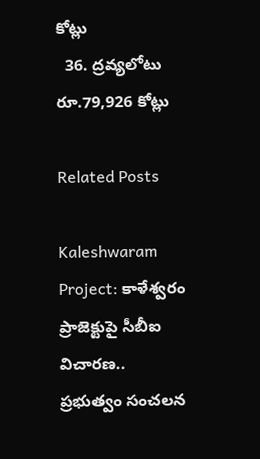కోట్లు
  36. ద్రవ్యలోటు రూ.79,926 కోట్లు

Related Posts

Kaleshwaram Project: కాళేశ్వరం ప్రాజెక్టుపై సీబీఐ విచారణ.. ప్రభుత్వం సంచలన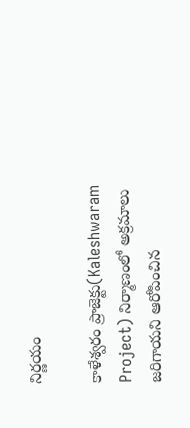నిర్ణయం

కాళేశ్వరం ప్రాజెక్టు(Kaleshwaram Project) నిర్మాణంలో అక్రమాలు జరిగాయని ఆరోపించిన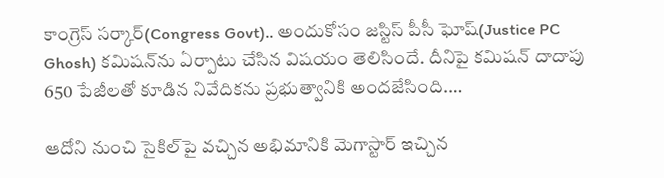కాంగ్రెస్ సర్కార్(Congress Govt).. అందుకోసం జస్టిస్ పీసీ ఘోష్(Justice PC Ghosh) కమిషన్‌ను ఏర్పాటు చేసిన విషయం తెలిసిందే. దీనిపై కమిషన్ దాదాపు 650 పేజీలతో కూడిన నివేదికను ప్రభుత్వానికి అందజేసింది.…

ఆదోని నుంచి సైకిల్‌పై వచ్చిన అభిమానికి మెగాస్టార్ ఇచ్చిన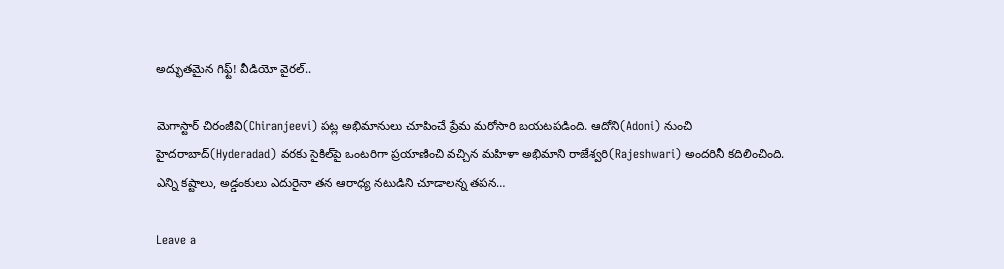అద్భుతమైన గిఫ్ట్! వీడియో వైరల్..

మెగాస్టార్ చిరంజీవి(Chiranjeevi) పట్ల అభిమానులు చూపించే ప్రేమ మరోసారి బయటపడింది. ఆదోని(Adoni) నుంచి హైదరాబాద్(Hyderadad) వరకు సైకిల్‌పై ఒంటరిగా ప్రయాణించి వచ్చిన మహిళా అభిమాని రాజేశ్వరి(Rajeshwari) అందరినీ కదిలించింది. ఎన్ని కష్టాలు, అడ్డంకులు ఎదురైనా తన ఆరాధ్య నటుడిని చూడాలన్న తపన…

Leave a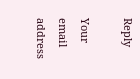Reply

Your email address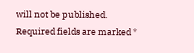will not be published. Required fields are marked *